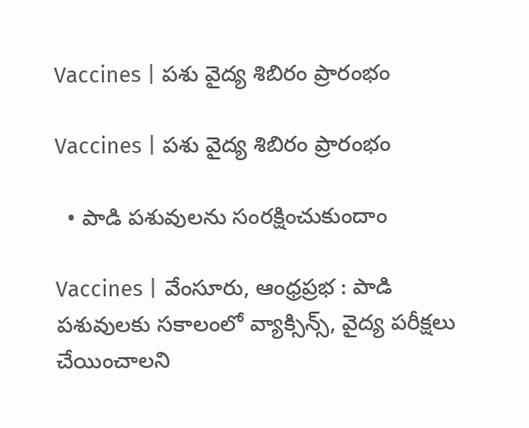Vaccines | పశు వైద్య శిబిరం ప్రారంభం

Vaccines | పశు వైద్య శిబిరం ప్రారంభం

  • పాడి పశువులను సంరక్షించుకుందాం

Vaccines | వేంసూరు, ఆంధ్రప్రభ : పాడి పశువులకు సకాలంలో వ్యాక్సిన్స్, వైద్య పరీక్షలు చేయించాలని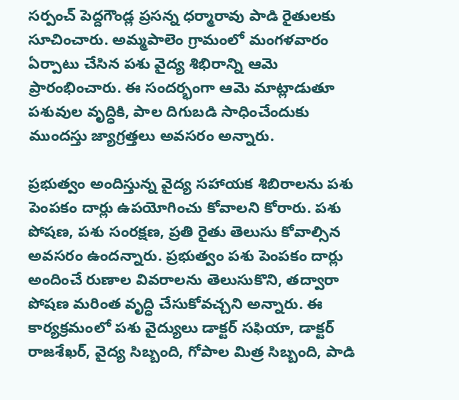సర్పంచ్ పెద్దగౌండ్ల ప్రసన్న ధర్మారావు పాడి రైతులకు సూచించారు. అమ్మపాలెం గ్రామంలో మంగళవారం ఏర్పాటు చేసిన పశు వైద్య శిభిరాన్ని ఆమె ప్రారంభించారు. ఈ సందర్భంగా ఆమె మాట్లాడుతూ పశువుల వృద్ధికి, పాల దిగుబడి సాధించేందుకు ముందస్తు జ్యాగ్రత్తలు అవసరం అన్నారు.

ప్రభుత్వం అందిస్తున్న వైద్య సహాయక శిబిరాలను పశు పెంపకం దార్లు ఉపయోగించు కోవాలని కోరారు. పశు పోషణ, పశు సంరక్షణ, ప్రతి రైతు తెలుసు కోవాల్సిన అవసరం ఉందన్నారు. ప్రభుత్వం పశు పెంపకం దార్లు అందించే రుణాల వివరాలను తెలుసుకొని, తద్వారా పోషణ మరింత వృద్ధి చేసుకోవచ్చని అన్నారు. ఈ కార్యక్రమంలో పశు వైద్యులు డాక్టర్ సఫియా, డాక్టర్ రాజశేఖర్, వైద్య సిబ్బంది, గోపాల మిత్ర సిబ్బంది, పాడి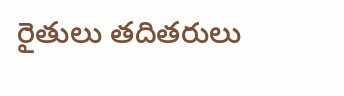రైతులు తదితరులు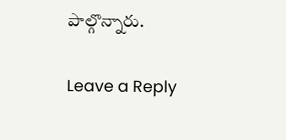పాల్గొన్నారు.

Leave a Reply